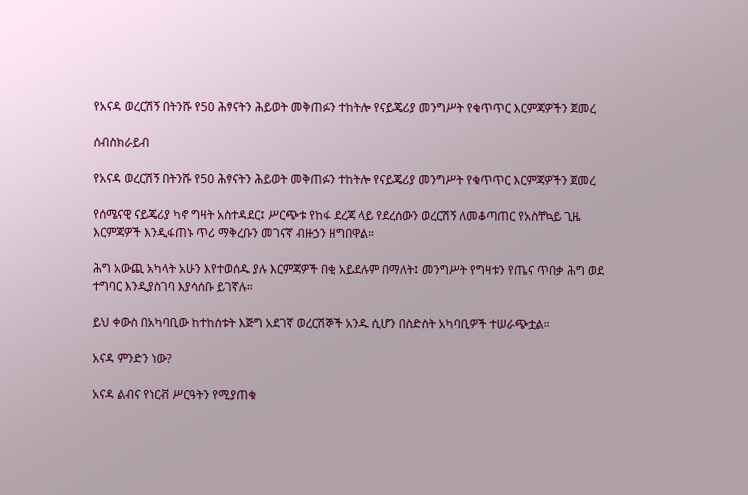የአናዳ ወረርሽኝ በትንሹ የ50 ሕፃናትን ሕይወት መቅጠፉን ተከትሎ የናይጄሪያ መንግሥት የቁጥጥር እርምጃዎችን ጀመረ

ሰብስክራይብ

የአናዳ ወረርሽኝ በትንሹ የ50 ሕፃናትን ሕይወት መቅጠፉን ተከትሎ የናይጄሪያ መንግሥት የቁጥጥር እርምጃዎችን ጀመረ

የሰሜናዊ ናይጄሪያ ካኖ ግዛት አስተዳደር፤ ሥርጭቱ የከፋ ደረጃ ላይ የደረሰውን ወረርሽኝ ለመቆጣጠር የአስቸኳይ ጊዜ እርምጃዎች እንዲፋጠኑ ጥሪ ማቅረቡን መገናኛ ብዙኃን ዘግበዋል።

ሕግ አውጪ አካላት አሁን እየተወሰዱ ያሉ እርምጃዎች በቂ አይደሉም በማለት፤ መንግሥት የግዛቱን የጤና ጥበቃ ሕግ ወደ ተግባር እንዲያስገባ እያሳሰቡ ይገኛሉ።

ይህ ቀውስ በአካባቢው ከተከሰቱት እጅግ አደገኛ ወረርሽኞች አንዱ ሲሆን በስድስት አካባቢዎች ተሠራጭቷል።

አናዳ ምንድን ነው?

አናዳ ልብና የነርቭ ሥርዓትን የሚያጠቁ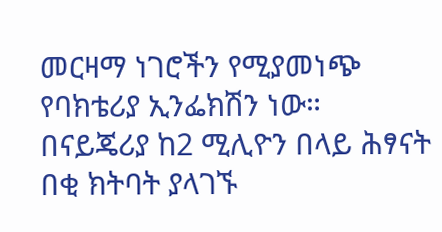መርዛማ ነገሮችን የሚያመነጭ የባክቴሪያ ኢንፌክሽን ነው። በናይጄሪያ ከ2 ሚሊዮን በላይ ሕፃናት በቂ ክትባት ያላገኙ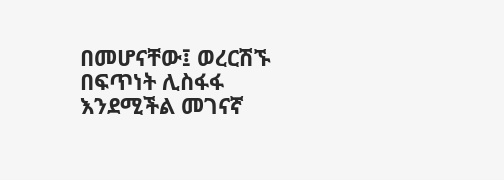በመሆናቸው፤ ወረርሽኙ በፍጥነት ሊስፋፋ እንደሚችል መገናኛ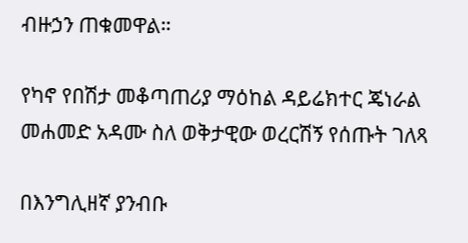ብዙኃን ጠቁመዋል።

የካኖ የበሽታ መቆጣጠሪያ ማዕከል ዳይሬክተር ጄነራል መሐመድ አዳሙ ስለ ወቅታዊው ወረርሽኝ የሰጡት ገለጻ

በእንግሊዘኛ ያንብቡ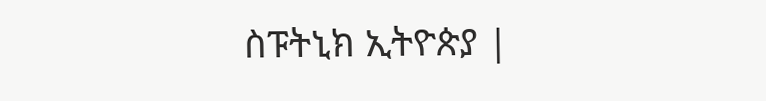ስፑትኒክ ኢትዮጵያ |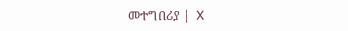መተግበሪያ |  X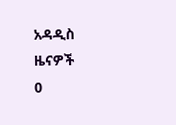አዳዲስ ዜናዎች
0